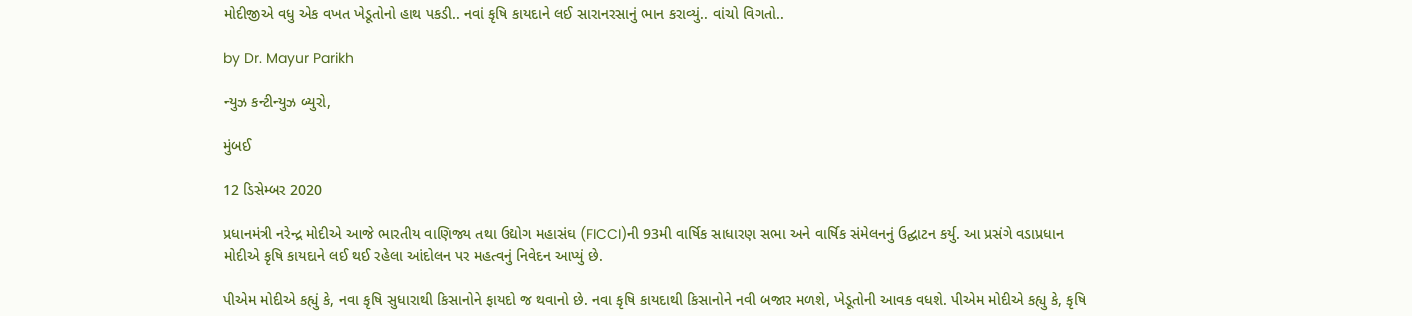મોદીજીએ વધુ એક વખત ખેડૂતોનો હાથ પકડી.. નવાં કૃષિ કાયદાને લઈ સારાનરસાનું ભાન કરાવ્યું.. વાંચો વિગતો..

by Dr. Mayur Parikh

ન્યુઝ કન્ટીન્યુઝ બ્યુરો,

મુંબઈ

12 ડિસેમ્બર 2020

પ્રધાનમંત્રી નરેન્દ્ર મોદીએ આજે ભારતીય વાણિજ્ય તથા ઉદ્યોગ મહાસંઘ (FICCI)ની 93મી વાર્ષિક સાધારણ સભા અને વાર્ષિક સંમેલનનું ઉદ્ઘાટન કર્યુ. આ પ્રસંગે વડાપ્રધાન મોદીએ કૃષિ કાયદાને લઈ થઈ રહેલા આંદોલન પર મહત્વનું નિવેદન આપ્યું છે.

પીએમ મોદીએ કહ્યું કે, નવા કૃષિ સુધારાથી કિસાનોને ફાયદો જ થવાનો છે. નવા કૃષિ કાયદાથી કિસાનોને નવી બજાર મળશે, ખેડૂતોની આવક વધશે. પીએમ મોદીએ કહ્યુ કે, કૃષિ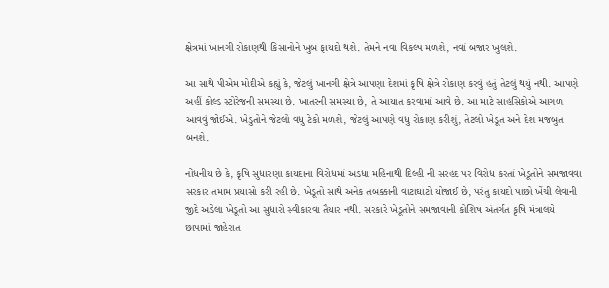ક્ષેત્રમાં ખાનગી રોકાણથી કિસાનોને ખુબ ફાયદો થશે. તેમને નવા વિકલ્પ મળશે, નવાં બજાર ખુલશે.

આ સાથે પીએમ મોદીએ કહ્યું કે, જેટલું ખાનગી ક્ષેત્રે આપણા દેશમાં કૃષિ ક્ષેત્રે રોકાણ કરવું હતું તેટલું થયું નથી. આપણે અહીં કોલ્ડ સ્ટોરેજની સમસ્યા છે. ખાતરની સમસ્યા છે, તે આયાત કરવામાં આવે છે. આ માટે સાહસિકોએ આગળ આવવું જોઈએ. ખેડુતોને જેટલો વધુ ટેકો મળશે, જેટલું આપણે વધુ રોકાણ કરીશું, તેટલો ખેડૂત અને દેશ મજબુત બનશે.

નોંધનીય છે કે, કૃષિ સુધારણા કાયદાના વિરોધમાં અડધા મહિનાથી દિલ્હી ની સરહદ પર વિરોધ કરતાં ખેડૂતોને સમજાવવા સરકાર તમામ પ્રયાસો કરી રહી છે. ખેડૂતો સાથે અનેક તબક્કાની વાટાઘાટો યોજાઈ છે, પરંતુ કાયદો પાછો ખેંચી લેવાની જીદે અડેલા ખેડૂતો આ સુધારો સ્વીકારવા તૈયાર નથી. સરકારે ખેડૂતોને સમજાવાની કોશિષ અંતર્ગત કૃષિ મંત્રાલયે છાપામાં જાહેરાત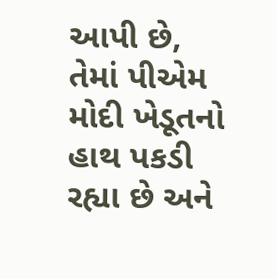આપી છે, તેમાં પીએમ મોદી ખેડૂતનો હાથ પકડી રહ્યા છે અને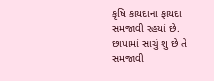કૃષિ કાયદાના ફાયદા સમજાવી રહયાં છે. છાપામાં સાચું શુ છે તે સમજાવી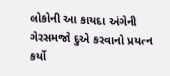લોકોની આ કાયદા અંગેની ગેરસમજો દુએ કરવાનો પ્રયત્ન કર્યો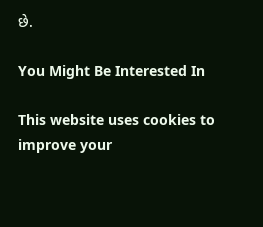છે.

You Might Be Interested In

This website uses cookies to improve your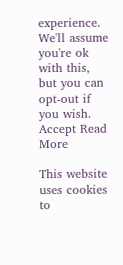experience. We'll assume you're ok with this, but you can opt-out if you wish. Accept Read More

This website uses cookies to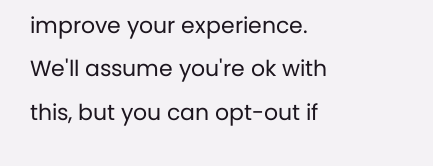improve your experience. We'll assume you're ok with this, but you can opt-out if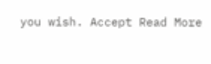you wish. Accept Read More